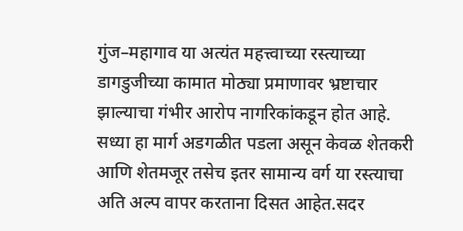गुंज–महागाव या अत्यंत महत्त्वाच्या रस्त्याच्या डागडुजीच्या कामात मोठ्या प्रमाणावर भ्रष्टाचार झाल्याचा गंभीर आरोप नागरिकांकडून होत आहे. सध्या हा मार्ग अडगळीत पडला असून केवळ शेतकरी आणि शेतमजूर तसेच इतर सामान्य वर्ग या रस्त्याचा अति अल्प वापर करताना दिसत आहेत.सदर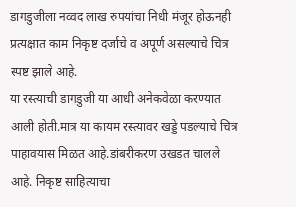डागडुजीला नव्वद लाख रुपयांचा निधी मंजूर होऊनही प्रत्यक्षात काम निकृष्ट दर्जाचे व अपूर्ण असल्याचे चित्र स्पष्ट झाले आहे.
या रस्त्याची डागडुजी या आधी अनेकवेळा करण्यात आली होती.मात्र या कायम रस्त्यावर खड्डे पडल्याचे चित्र पाहावयास मिळत आहे.डांबरीकरण उखडत चालले आहे. निकृष्ट साहित्याचा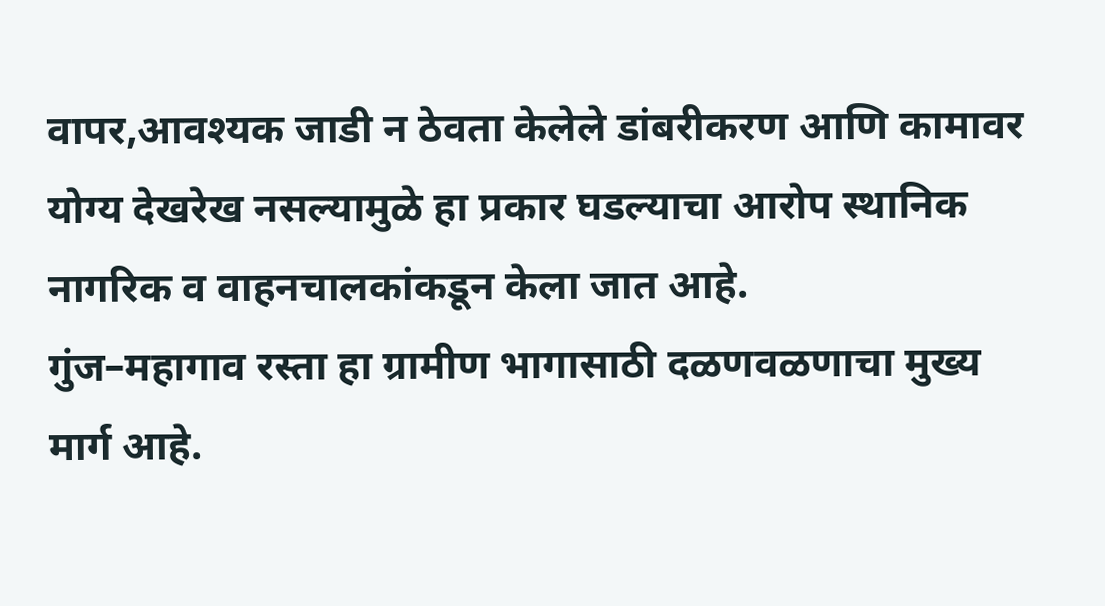वापर,आवश्यक जाडी न ठेवता केलेले डांबरीकरण आणि कामावर योग्य देखरेख नसल्यामुळे हा प्रकार घडल्याचा आरोप स्थानिक नागरिक व वाहनचालकांकडून केला जात आहे.
गुंज–महागाव रस्ता हा ग्रामीण भागासाठी दळणवळणाचा मुख्य मार्ग आहे.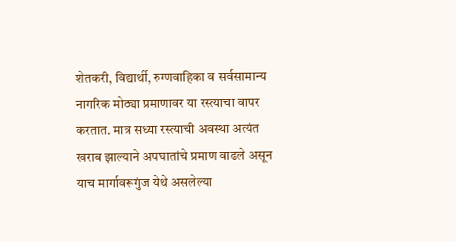शेतकरी, विद्यार्थी, रुग्णवाहिका व सर्वसामान्य नागरिक मोठ्या प्रमाणावर या रस्त्याचा वापर करतात. मात्र सध्या रस्त्याची अवस्था अत्यंत खराब झाल्याने अपघातांचे प्रमाण वाढले असून याच मार्गावरूगुंज येथे असलेल्या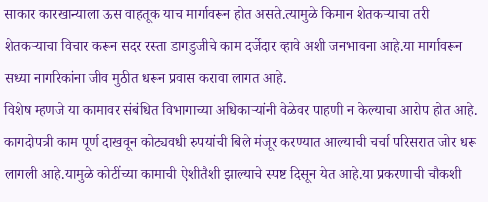साकार कारखान्याला ऊस वाहतूक याच मार्गावरून होत असते.त्यामुळे किमान शेतकऱ्याचा तरी शेतकऱ्याचा विचार करून सदर रस्ता डागडुजीचे काम दर्जेदार व्हावे अशी जनभावना आहे.या मार्गावरून सध्या नागरिकांना जीव मुठीत धरून प्रवास करावा लागत आहे.
विशेष म्हणजे या कामावर संबंधित विभागाच्या अधिकाऱ्यांनी वेळेवर पाहणी न केल्याचा आरोप होत आहे. कागदोपत्री काम पूर्ण दाखवून कोट्यवधी रुपयांची बिले मंजूर करण्यात आल्याची चर्चा परिसरात जोर धरू लागली आहे.यामुळे कोटींच्या कामाची ऐशीतैशी झाल्याचे स्पष्ट दिसून येत आहे.या प्रकरणाची चौकशी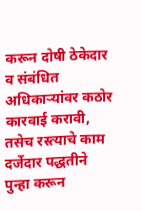करून दोषी ठेकेदार व संबंधित अधिकाऱ्यांवर कठोर कारवाई करावी, तसेच रस्त्याचे काम दर्जेदार पद्धतीने पुन्हा करून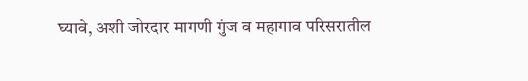घ्यावे, अशी जोरदार मागणी गुंज व महागाव परिसरातील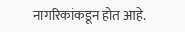नागरिकांकडून होत आहे.